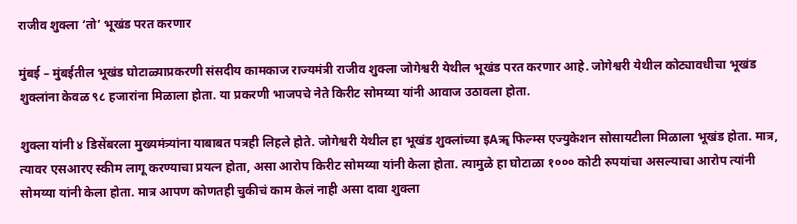राजीव शुक्ला ‘तो’ भूखंड परत करणार

मुंबई – मुंबईतील भूखंड घोटाळ्याप्रकरणी संसदीय कामकाज राज्यमंत्री राजीव शुक्ला जोगेश्वरी येथील भूखंड परत करणार आहे. जोगेश्वरी येथील कोट्यावधीचा भूखंड शुक्लांना केवळ ९८ हजारांना मिळाला होता. या प्रकरणी भाजपचे नेते किरीट सोमय्या यांनी आवाज उठावला होता.

शुक्ला यांनी ४ डिसेंबरला मुख्यमंत्र्यांना याबाबत पत्रही लिहले होते. जोगेश्वरी येथील हा भूखंड शुक्लांच्या इAॠ फिल्म्स एज्युकेशन सोसायटीला मिळाला भूखंड होता. मात्र, त्यावर एसआरए स्कीम लागू करण्याचा प्रयत्न होता, असा आरोप किरीट सोमय्या यांनी केला होता. त्यामुळे हा घोटाळा १००० कोटी रुपयांचा असल्याचा आरोप त्यांनी सोमय्या यांनी केला होता. मात्र आपण कोणतही चुकीचं काम केलं नाही असा दावा शुक्ला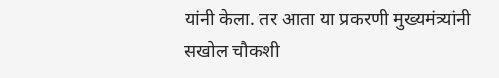यांनी केला. तर आता या प्रकरणी मुख्यमंत्र्यांनी सखोल चौकशी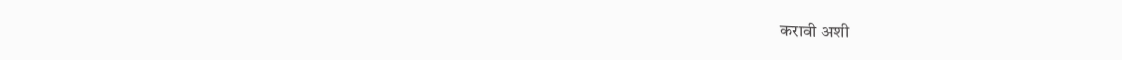करावी अशी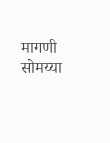मागणी सोमय्या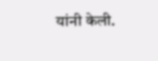यांनी केली.